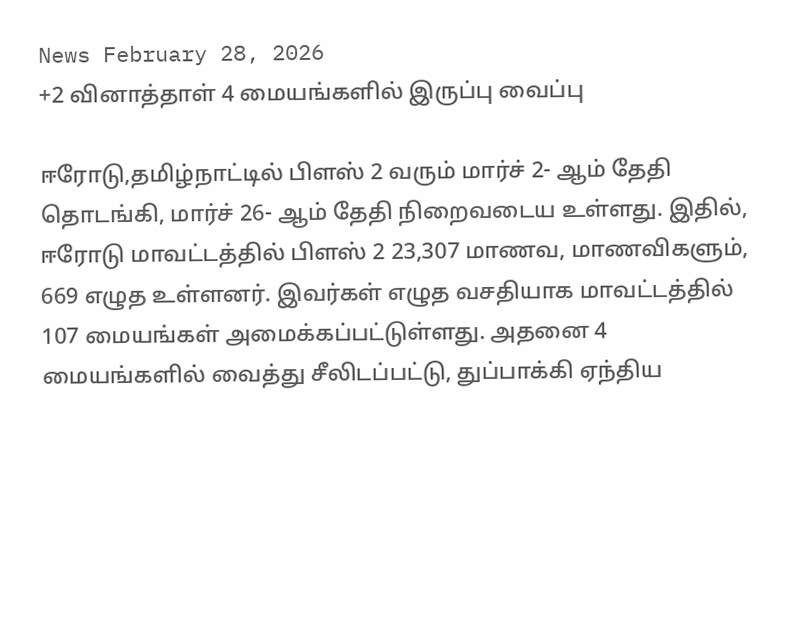News February 28, 2026
+2 வினாத்தாள் 4 மையங்களில் இருப்பு வைப்பு

ஈரோடு,தமிழ்நாட்டில் பிளஸ் 2 வரும் மார்ச் 2- ஆம் தேதி தொடங்கி, மார்ச் 26- ஆம் தேதி நிறைவடைய உள்ளது. இதில், ஈரோடு மாவட்டத்தில் பிளஸ் 2 23,307 மாணவ, மாணவிகளும், 669 எழுத உள்ளனர். இவர்கள் எழுத வசதியாக மாவட்டத்தில் 107 மையங்கள் அமைக்கப்பட்டுள்ளது. அதனை 4 மையங்களில் வைத்து சீலிடப்பட்டு, துப்பாக்கி ஏந்திய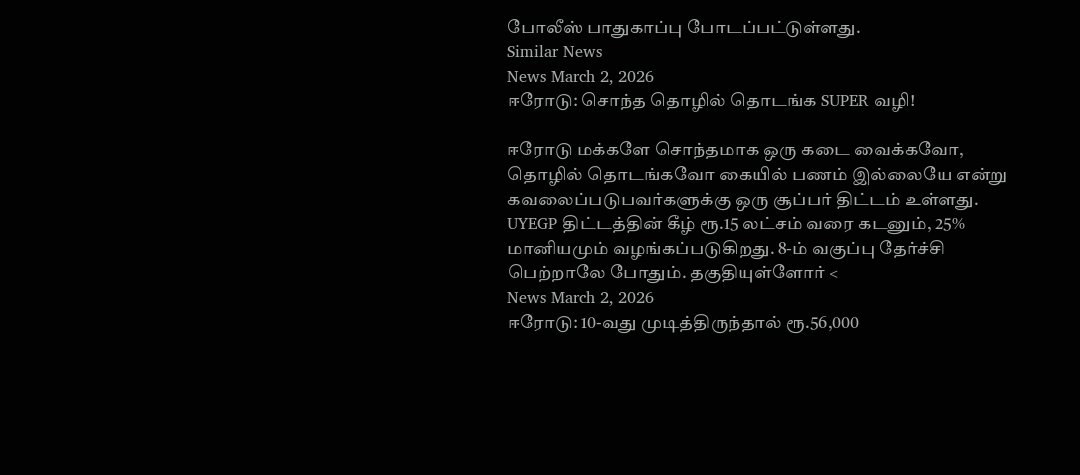போலீஸ் பாதுகாப்பு போடப்பட்டுள்ளது.
Similar News
News March 2, 2026
ஈரோடு: சொந்த தொழில் தொடங்க SUPER வழி!

ஈரோடு மக்களே சொந்தமாக ஒரு கடை வைக்கவோ, தொழில் தொடங்கவோ கையில் பணம் இல்லையே என்று கவலைப்படுபவர்களுக்கு ஒரு சூப்பர் திட்டம் உள்ளது. UYEGP திட்டத்தின் கீழ் ரூ.15 லட்சம் வரை கடனும், 25% மானியமும் வழங்கப்படுகிறது. 8-ம் வகுப்பு தேர்ச்சி பெற்றாலே போதும். தகுதியுள்ளோர் <
News March 2, 2026
ஈரோடு: 10-வது முடித்திருந்தால் ரூ.56,000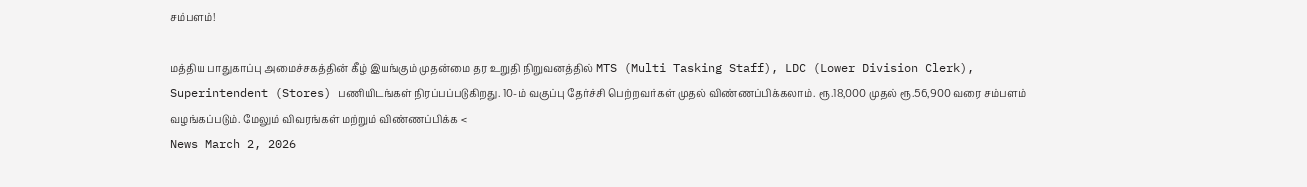சம்பளம்!

மத்திய பாதுகாப்பு அமைச்சகத்தின் கீழ் இயங்கும் முதன்மை தர உறுதி நிறுவனத்தில் MTS (Multi Tasking Staff), LDC (Lower Division Clerk), Superintendent (Stores) பணியிடங்கள் நிரப்பப்படுகிறது. 10-ம் வகுப்பு தேர்ச்சி பெற்றவர்கள் முதல் விண்ணப்பிக்கலாம். ரூ.18,000 முதல் ரூ.56,900 வரை சம்பளம் வழங்கப்படும். மேலும் விவரங்கள் மற்றும் விண்ணப்பிக்க <
News March 2, 2026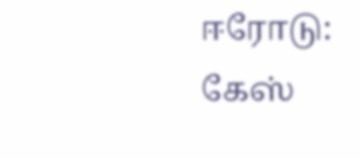ஈரோடு: கேஸ்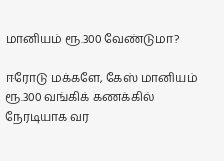மானியம் ரூ.300 வேண்டுமா?

ஈரோடு மக்களே, கேஸ் மானியம் ரூ.300 வங்கிக் கணக்கில் நேரடியாக வர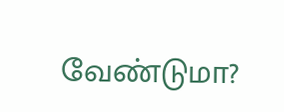வேண்டுமா?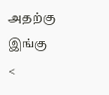அதற்கு இங்கு <